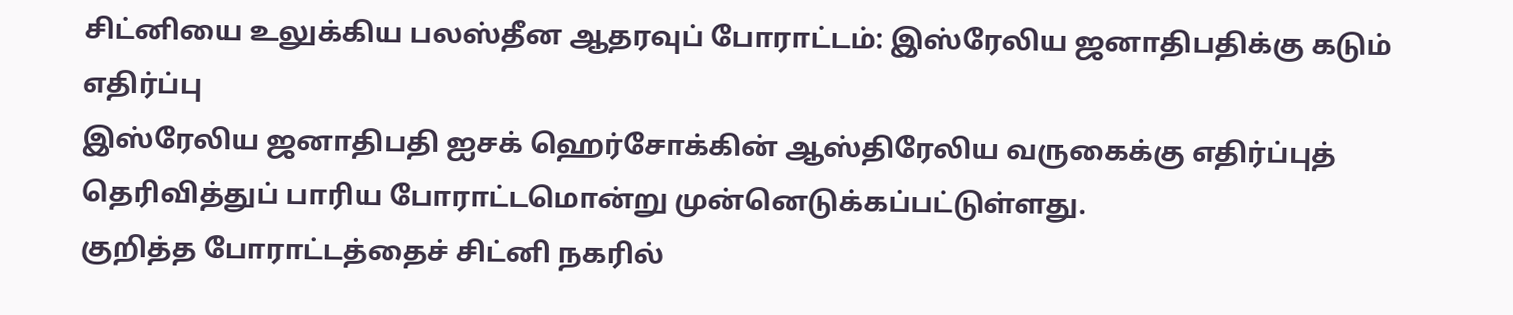சிட்னியை உலுக்கிய பலஸ்தீன ஆதரவுப் போராட்டம்: இஸ்ரேலிய ஜனாதிபதிக்கு கடும் எதிர்ப்பு
இஸ்ரேலிய ஜனாதிபதி ஐசக் ஹெர்சோக்கின் ஆஸ்திரேலிய வருகைக்கு எதிர்ப்புத் தெரிவித்துப் பாரிய போராட்டமொன்று முன்னெடுக்கப்பட்டுள்ளது.
குறித்த போராட்டத்தைச் சிட்னி நகரில்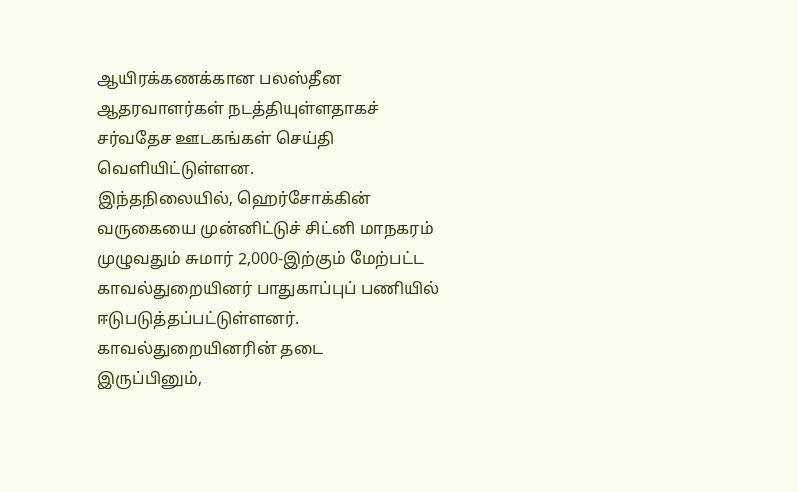ஆயிரக்கணக்கான பலஸ்தீன ஆதரவாளர்கள் நடத்தியுள்ளதாகச் சர்வதேச ஊடகங்கள் செய்தி வெளியிட்டுள்ளன.
இந்தநிலையில், ஹெர்சோக்கின் வருகையை முன்னிட்டுச் சிட்னி மாநகரம் முழுவதும் சுமார் 2,000-இற்கும் மேற்பட்ட காவல்துறையினர் பாதுகாப்புப் பணியில் ஈடுபடுத்தப்பட்டுள்ளனர்.
காவல்துறையினரின் தடை
இருப்பினும்,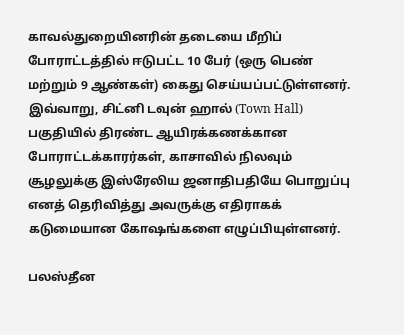காவல்துறையினரின் தடையை மீறிப் போராட்டத்தில் ஈடுபட்ட 10 பேர் (ஒரு பெண் மற்றும் 9 ஆண்கள்) கைது செய்யப்பட்டுள்ளனர்.
இவ்வாறு, சிட்னி டவுன் ஹால் (Town Hall) பகுதியில் திரண்ட ஆயிரக்கணக்கான போராட்டக்காரர்கள், காசாவில் நிலவும் சூழலுக்கு இஸ்ரேலிய ஜனாதிபதியே பொறுப்பு எனத் தெரிவித்து அவருக்கு எதிராகக் கடுமையான கோஷங்களை எழுப்பியுள்ளனர்.

பலஸ்தீன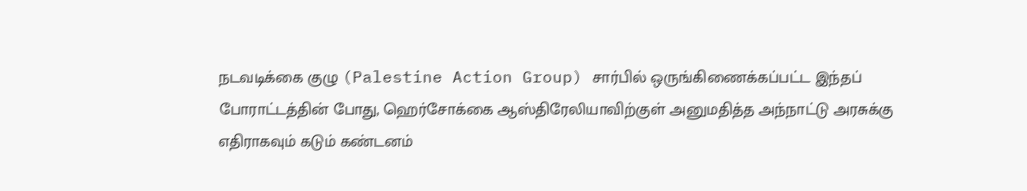நடவடிக்கை குழு (Palestine Action Group) சார்பில் ஒருங்கிணைக்கப்பட்ட இந்தப் போராட்டத்தின் போது, ஹெர்சோக்கை ஆஸ்திரேலியாவிற்குள் அனுமதித்த அந்நாட்டு அரசுக்கு எதிராகவும் கடும் கண்டனம்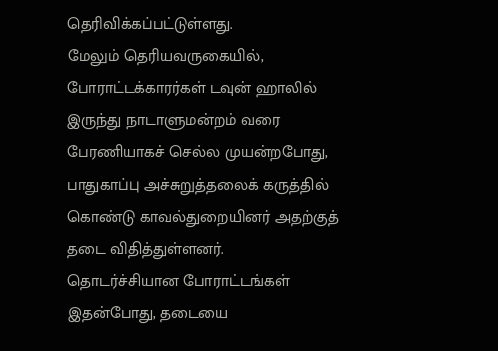தெரிவிக்கப்பட்டுள்ளது.
மேலும் தெரியவருகையில், போராட்டக்காரர்கள் டவுன் ஹாலில் இருந்து நாடாளுமன்றம் வரை பேரணியாகச் செல்ல முயன்றபோது, பாதுகாப்பு அச்சுறுத்தலைக் கருத்தில் கொண்டு காவல்துறையினர் அதற்குத் தடை விதித்துள்ளனர்.
தொடர்ச்சியான போராட்டங்கள்
இதன்போது, தடையை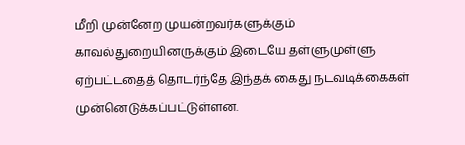மீறி முன்னேற முயன்றவர்களுக்கும் காவல்துறையினருக்கும் இடையே தள்ளுமுள்ளு ஏற்பட்டதைத் தொடர்ந்தே இந்தக் கைது நடவடிக்கைகள் முன்னெடுக்கப்பட்டுள்ளன.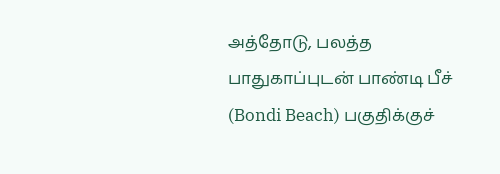அத்தோடு, பலத்த பாதுகாப்புடன் பாண்டி பீச் (Bondi Beach) பகுதிக்குச்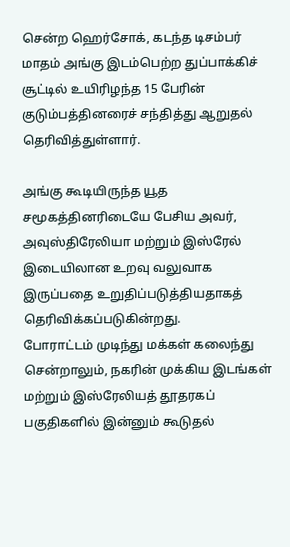சென்ற ஹெர்சோக், கடந்த டிசம்பர் மாதம் அங்கு இடம்பெற்ற துப்பாக்கிச் சூட்டில் உயிரிழந்த 15 பேரின் குடும்பத்தினரைச் சந்தித்து ஆறுதல் தெரிவித்துள்ளார்.

அங்கு கூடியிருந்த யூத சமூகத்தினரிடையே பேசிய அவர், அவுஸ்திரேலியா மற்றும் இஸ்ரேல் இடையிலான உறவு வலுவாக இருப்பதை உறுதிப்படுத்தியதாகத் தெரிவிக்கப்படுகின்றது.
போராட்டம் முடிந்து மக்கள் கலைந்து சென்றாலும், நகரின் முக்கிய இடங்கள் மற்றும் இஸ்ரேலியத் தூதரகப் பகுதிகளில் இன்னும் கூடுதல்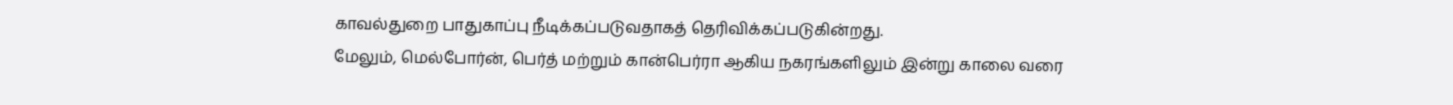காவல்துறை பாதுகாப்பு நீடிக்கப்படுவதாகத் தெரிவிக்கப்படுகின்றது.
மேலும், மெல்போர்ன், பெர்த் மற்றும் கான்பெர்ரா ஆகிய நகரங்களிலும் இன்று காலை வரை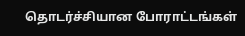தொடர்ச்சியான போராட்டங்கள்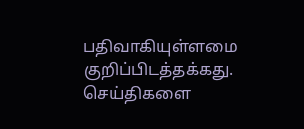பதிவாகியுள்ளமை குறிப்பிடத்தக்கது.
செய்திகளை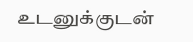உடனுக்குடன்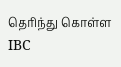தெரிந்து கொள்ள IBC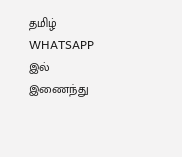தமிழ் WHATSAPP இல் இணைந்து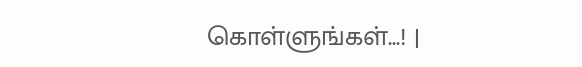கொள்ளுங்கள்...! |